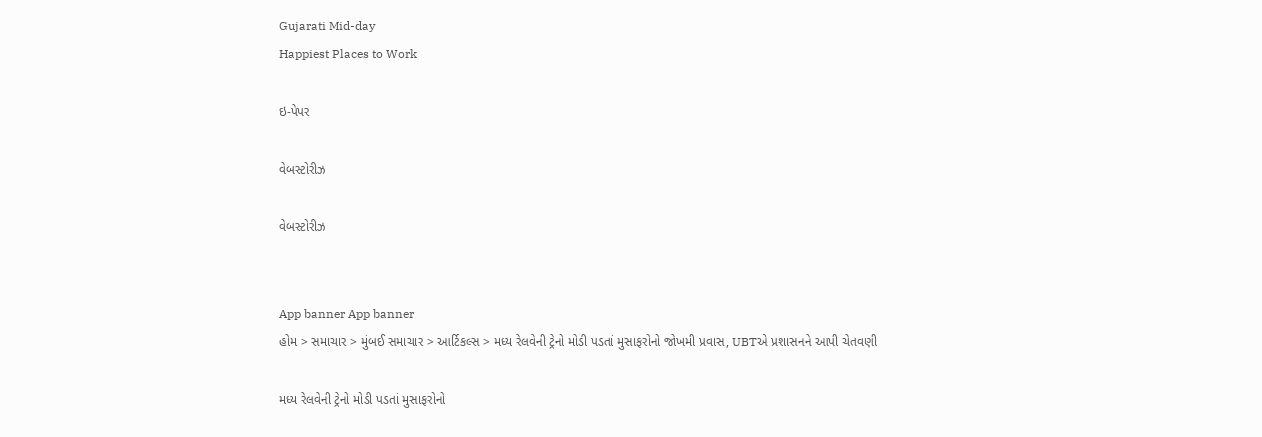Gujarati Mid-day
Happiest Places to Work

ઇ-પેપર

વેબસ્ટોરીઝ

વેબસ્ટોરીઝ


App banner App banner
હોમ > સમાચાર > મુંબઈ સમાચાર > આર્ટિકલ્સ > મધ્ય રેલવેની ટ્રેનો મોડી પડતાં મુસાફરોનો જોખમી પ્રવાસ, UBTએ પ્રશાસનને આપી ચેતવણી

મધ્ય રેલવેની ટ્રેનો મોડી પડતાં મુસાફરોનો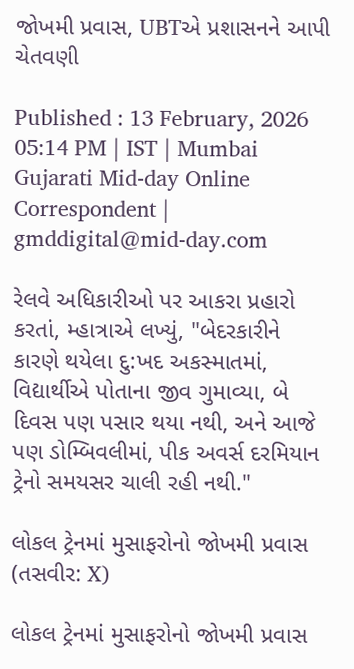જોખમી પ્રવાસ, UBTએ પ્રશાસનને આપી ચેતવણી

Published : 13 February, 2026 05:14 PM | IST | Mumbai
Gujarati Mid-day Online Correspondent | gmddigital@mid-day.com

રેલવે અધિકારીઓ પર આકરા પ્રહારો કરતાં, મ્હાત્રાએ લખ્યું, "બેદરકારીને કારણે થયેલા દુ:ખદ અકસ્માતમાં, વિદ્યાર્થીએ પોતાના જીવ ગુમાવ્યા, બે દિવસ પણ પસાર થયા નથી, અને આજે પણ ડોમ્બિવલીમાં, પીક અવર્સ દરમિયાન ટ્રેનો સમયસર ચાલી રહી નથી."

લોકલ ટ્રેનમાં મુસાફરોનો જોખમી પ્રવાસ (તસવીર: X)

લોકલ ટ્રેનમાં મુસાફરોનો જોખમી પ્રવાસ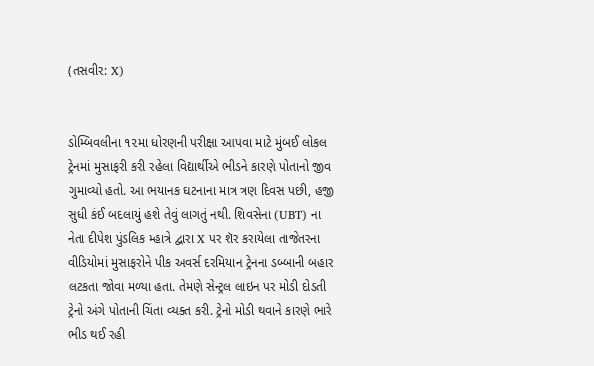(તસવીર: X)


ડોમ્બિવલીના ૧૨મા ધોરણની પરીક્ષા આપવા માટે મુંબઈ લોકલ ટ્રેનમાં મુસાફરી કરી રહેલા વિદ્યાર્થીએ ભીડને કારણે પોતાનો જીવ ગુમાવ્યો હતો. આ ભયાનક ઘટનાના માત્ર ત્રણ દિવસ પછી, હજી સુધી કંઈ બદલાયું હશે તેવું લાગતું નથી. શિવસેના (UBT) ના નેતા દીપેશ પુંડલિક મ્હાત્રે દ્વારા X પર શૅર કરાયેલા તાજેતરના વીડિયોમાં મુસાફરોને પીક અવર્સ દરમિયાન ટ્રેનના ડબ્બાની બહાર લટકતા જોવા મળ્યા હતા. તેમણે સેન્ટ્રલ લાઇન પર મોડી દોડતી ટ્રેનો અંગે પોતાની ચિંતા વ્યક્ત કરી. ટ્રેનો મોડી થવાને કારણે ભારે ભીડ થઈ રહી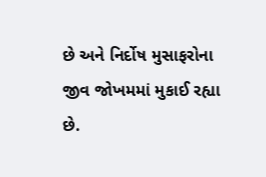છે અને નિર્દોષ મુસાફરોના જીવ જોખમમાં મુકાઈ રહ્યા છે.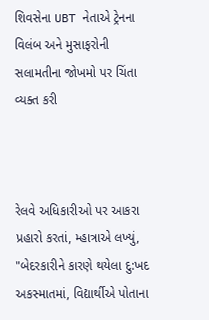શિવસેના UBT નેતાએ ટ્રેનના વિલંબ અને મુસાફરોની સલામતીના જોખમો પર ચિંતા વ્યક્ત કરી



રેલવે અધિકારીઓ પર આકરા પ્રહારો કરતાં, મ્હાત્રાએ લખ્યું, "બેદરકારીને કારણે થયેલા દુ:ખદ અકસ્માતમાં, વિદ્યાર્થીએ પોતાના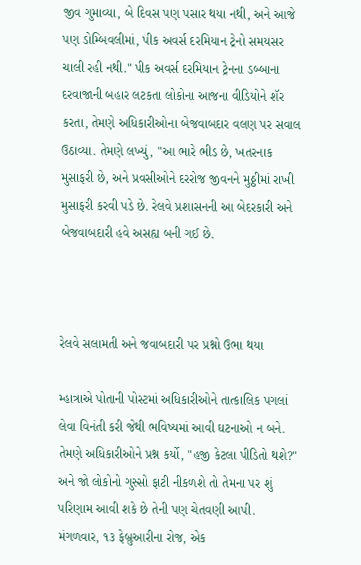જીવ ગુમાવ્યા, બે દિવસ પણ પસાર થયા નથી, અને આજે પણ ડોમ્બિવલીમાં, પીક અવર્સ દરમિયાન ટ્રેનો સમયસર ચાલી રહી નથી." પીક અવર્સ દરમિયાન ટ્રેનના ડબ્બાના દરવાજાની બહાર લટકતા લોકોના આજના વીડિયોને શૅર કરતા, તેમણે અધિકારીઓના બેજવાબદાર વલણ પર સવાલ ઉઠાવ્યા. તેમણે લખ્યું, "આ ભારે ભીડ છે, ખતરનાક મુસાફરી છે, અને પ્રવસીઓને દરરોજ જીવનને મુઠ્ઠીમાં રાખી મુસાફરી કરવી પડે છે. રેલવે પ્રશાસનની આ બેદરકારી અને બેજવાબદારી હવે અસહ્ય બની ગઈ છે.



રેલવે સલામતી અને જવાબદારી પર પ્રશ્નો ઉભા થયા

મ્હાત્રાએ પોતાની પોસ્ટમાં અધિકારીઓને તાત્કાલિક પગલાં લેવા વિનંતી કરી જેથી ભવિષ્યમાં આવી ઘટનાઓ ન બને. તેમણે અધિકારીઓને પ્રશ્ન કર્યો, "હજી કેટલા પીડિતો થશે?" અને જો લોકોનો ગુસ્સો ફાટી નીકળશે તો તેમના પર શું પરિણામ આવી શકે છે તેની પણ ચેતવણી આપી. મંગળવાર, ૧૩ ફેબ્રુઆરીના રોજ, એક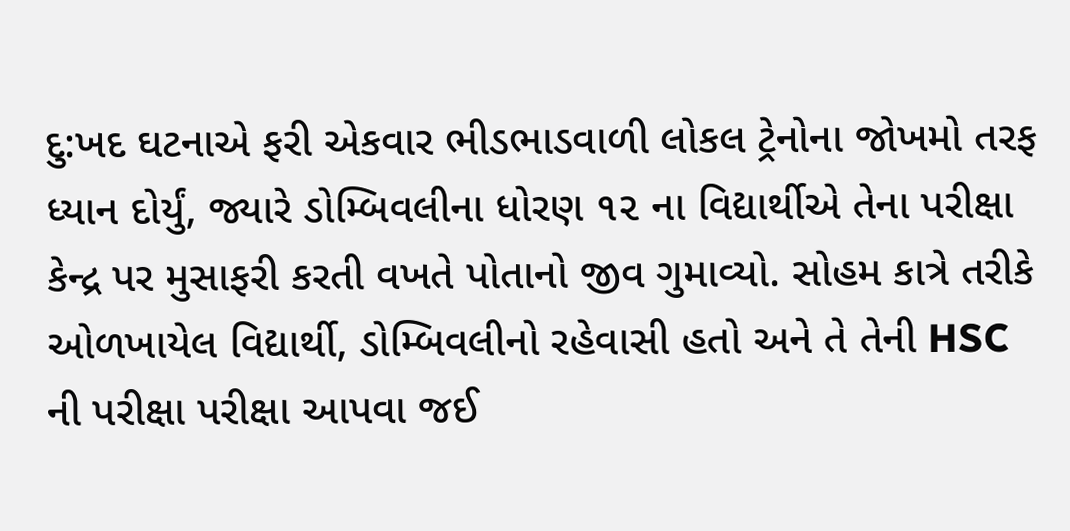દુ:ખદ ઘટનાએ ફરી એકવાર ભીડભાડવાળી લોકલ ટ્રેનોના જોખમો તરફ ધ્યાન દોર્યું, જ્યારે ડોમ્બિવલીના ધોરણ ૧૨ ના વિદ્યાર્થીએ તેના પરીક્ષા કેન્દ્ર પર મુસાફરી કરતી વખતે પોતાનો જીવ ગુમાવ્યો. સોહમ કાત્રે તરીકે ઓળખાયેલ વિદ્યાર્થી, ડોમ્બિવલીનો રહેવાસી હતો અને તે તેની HSC ની પરીક્ષા પરીક્ષા આપવા જઈ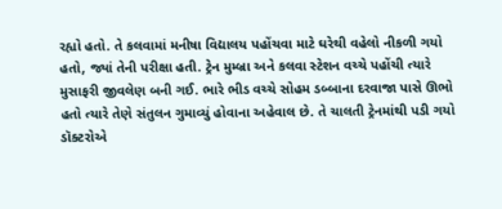રહ્યો હતો. તે કલવામાં મનીષા વિદ્યાલય પહોંચવા માટે ઘરેથી વહેલો નીકળી ગયો હતો, જ્યાં તેની પરીક્ષા હતી. ટ્રેન મુમ્બ્રા અને કલવા સ્ટેશન વચ્ચે પહોંચી ત્યારે મુસાફરી જીવલેણ બની ગઈ. ભારે ભીડ વચ્ચે સોહમ ડબ્બાના દરવાજા પાસે ઊભો હતો ત્યારે તેણે સંતુલન ગુમાવ્યું હોવાના અહેવાલ છે. તે ચાલતી ટ્રેનમાંથી પડી ગયો ડૉક્ટરોએ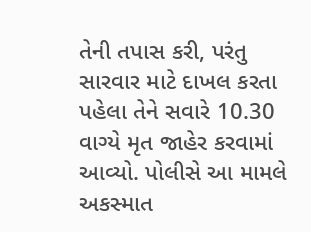તેની તપાસ કરી, પરંતુ સારવાર માટે દાખલ કરતા પહેલા તેને સવારે 10.30 વાગ્યે મૃત જાહેર કરવામાં આવ્યો. પોલીસે આ મામલે અકસ્માત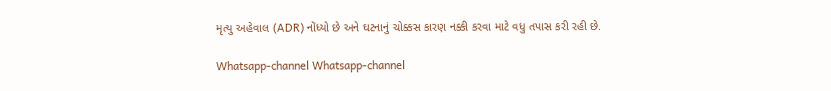મૃત્યુ અહેવાલ (ADR) નોંધ્યો છે અને ઘટનાનું ચોક્કસ કારણ નક્કી કરવા માટે વધુ તપાસ કરી રહી છે.

Whatsapp-channel Whatsapp-channel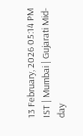13 February, 2026 05:14 PM IST | Mumbai | Gujarati Mid-day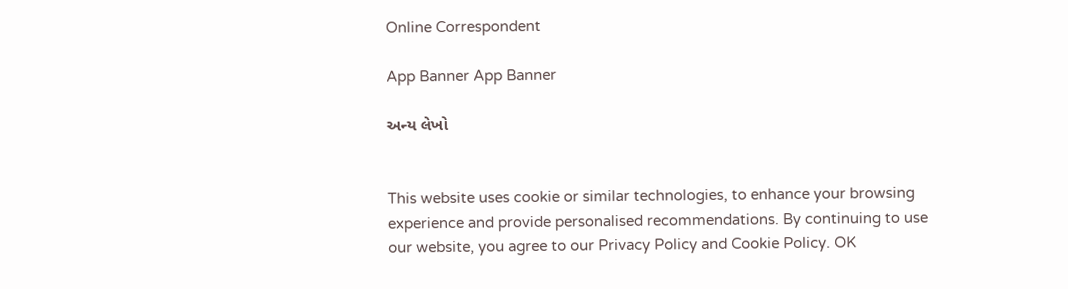Online Correspondent

App Banner App Banner

અન્ય લેખો


This website uses cookie or similar technologies, to enhance your browsing experience and provide personalised recommendations. By continuing to use our website, you agree to our Privacy Policy and Cookie Policy. OK